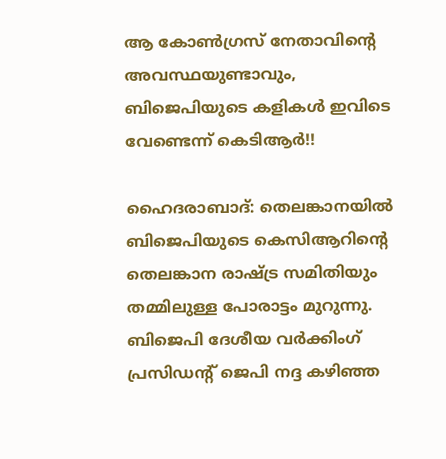ആ കോണ്‍ഗ്രസ് നേതാവിന്റെ അവസ്ഥയുണ്ടാവും, ബിജെപിയുടെ കളികള്‍ ഇവിടെ വേണ്ടെന്ന് കെടിആര്‍!!

ഹൈദരാബാദ്: തെലങ്കാനയില്‍ ബിജെപിയുടെ കെസിആറിന്റെ തെലങ്കാന രാഷ്ട്ര സമിതിയും തമ്മിലുള്ള പോരാട്ടം മുറുന്നു. ബിജെപി ദേശീയ വര്‍ക്കിംഗ് പ്രസിഡന്റ് ജെപി നദ്ദ കഴിഞ്ഞ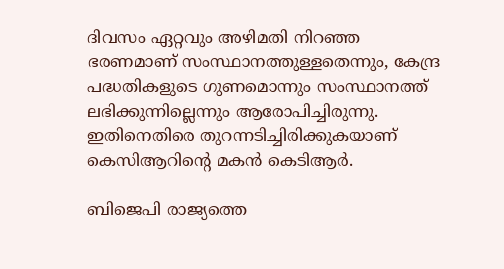ദിവസം ഏറ്റവും അഴിമതി നിറഞ്ഞ ഭരണമാണ് സംസ്ഥാനത്തുള്ളതെന്നും, കേന്ദ്ര പദ്ധതികളുടെ ഗുണമൊന്നും സംസ്ഥാനത്ത് ലഭിക്കുന്നില്ലെന്നും ആരോപിച്ചിരുന്നു. ഇതിനെതിരെ തുറന്നടിച്ചിരിക്കുകയാണ് കെസിആറിന്റെ മകന്‍ കെടിആര്‍.

ബിജെപി രാജ്യത്തെ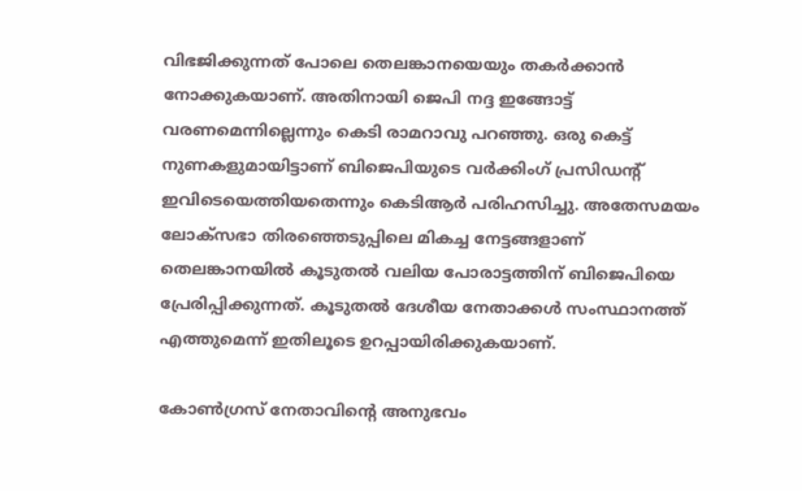വിഭജിക്കുന്നത് പോലെ തെലങ്കാനയെയും തകര്‍ക്കാന്‍ നോക്കുകയാണ്. അതിനായി ജെപി നദ്ദ ഇങ്ങോട്ട് വരണമെന്നില്ലെന്നും കെടി രാമറാവു പറഞ്ഞു. ഒരു കെട്ട് നുണകളുമായിട്ടാണ് ബിജെപിയുടെ വര്‍ക്കിംഗ് പ്രസിഡന്റ് ഇവിടെയെത്തിയതെന്നും കെടിആര്‍ പരിഹസിച്ചു. അതേസമയം ലോക്‌സഭാ തിരഞ്ഞെടുപ്പിലെ മികച്ച നേട്ടങ്ങളാണ് തെലങ്കാനയില്‍ കൂടുതല്‍ വലിയ പോരാട്ടത്തിന് ബിജെപിയെ പ്രേരിപ്പിക്കുന്നത്. കൂടുതല്‍ ദേശീയ നേതാക്കള്‍ സംസ്ഥാനത്ത് എത്തുമെന്ന് ഇതിലൂടെ ഉറപ്പായിരിക്കുകയാണ്.

കോണ്‍ഗ്രസ് നേതാവിന്റെ അനുഭവം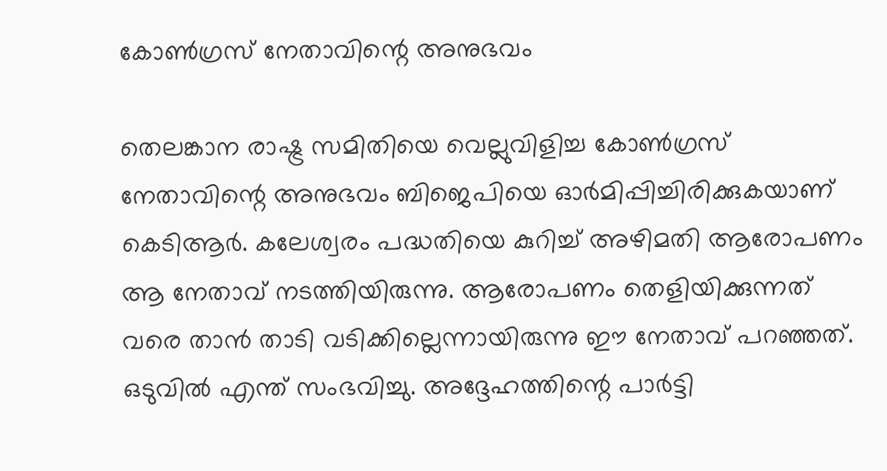കോണ്‍ഗ്രസ് നേതാവിന്റെ അനുഭവം

തെലങ്കാന രാഷ്ട്ര സമിതിയെ വെല്ലുവിളിച്ച കോണ്‍ഗ്രസ് നേതാവിന്റെ അനുഭവം ബിജെപിയെ ഓര്‍മിപ്പിച്ചിരിക്കുകയാണ് കെടിആര്‍. കലേശ്വരം പദ്ധതിയെ കുറിച്ച് അഴിമതി ആരോപണം ആ നേതാവ് നടത്തിയിരുന്നു. ആരോപണം തെളിയിക്കുന്നത് വരെ താന്‍ താടി വടിക്കില്ലെന്നായിരുന്നു ഈ നേതാവ് പറഞ്ഞത്. ഒടുവില്‍ എന്ത് സംഭവിച്ചു. അദ്ദേഹത്തിന്റെ പാര്‍ട്ടി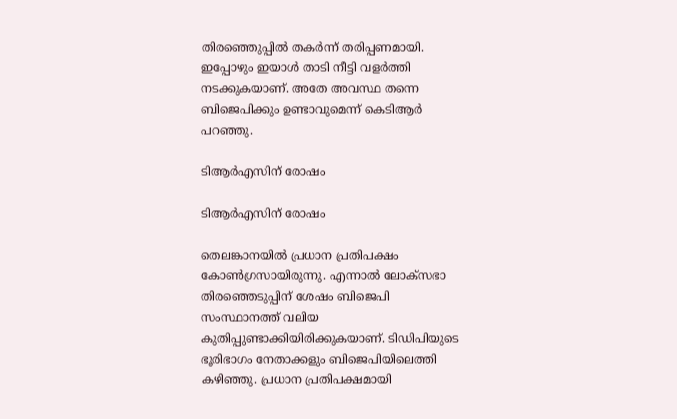തിരഞ്ഞെുപ്പില്‍ തകര്‍ന്ന് തരിപ്പണമായി. ഇപ്പോഴും ഇയാള്‍ താടി നീട്ടി വളര്‍ത്തി നടക്കുകയാണ്. അതേ അവസ്ഥ തന്നെ ബിജെപിക്കും ഉണ്ടാവുമെന്ന് കെടിആര്‍ പറഞ്ഞു.

ടിആര്‍എസിന് രോഷം

ടിആര്‍എസിന് രോഷം

തെലങ്കാനയില്‍ പ്രധാന പ്രതിപക്ഷം കോണ്‍ഗ്രസായിരുന്നു. എന്നാല്‍ ലോക്‌സഭാ തിരഞ്ഞെടുപ്പിന് ശേഷം ബിജെപി സംസ്ഥാനത്ത് വലിയ കുതിപ്പുണ്ടാക്കിയിരിക്കുകയാണ്. ടിഡിപിയുടെ ഭൂരിഭാഗം നേതാക്കളും ബിജെപിയിലെത്തി കഴിഞ്ഞു. പ്രധാന പ്രതിപക്ഷമായി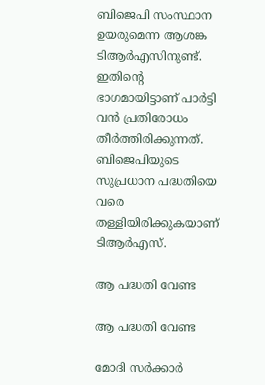ബിജെപി സംസ്ഥാന ഉയരുമെന്ന ആശങ്ക ടിആര്‍എസിനുണ്ട്. ഇതിന്റെ ഭാഗമായിട്ടാണ് പാര്‍ട്ടി വന്‍ പ്രതിരോധം തീര്‍ത്തിരിക്കുന്നത്. ബിജെപിയുടെ സുപ്രധാന പദ്ധതിയെ വരെ തള്ളിയിരിക്കുകയാണ് ടിആര്‍എസ്.

ആ പദ്ധതി വേണ്ട

ആ പദ്ധതി വേണ്ട

മോദി സര്‍ക്കാര്‍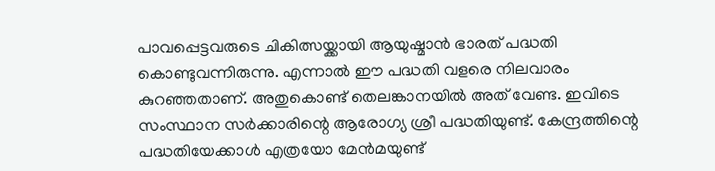പാവപ്പെട്ടവരുടെ ചികിത്സയ്ക്കായി ആയുഷ്മാന്‍ ഭാരത് പദ്ധതി കൊണ്ടുവന്നിരുന്നു. എന്നാല്‍ ഈ പദ്ധതി വളരെ നിലവാരം കുറഞ്ഞതാണ്. അതുകൊണ്ട് തെലങ്കാനയില്‍ അത് വേണ്ട. ഇവിടെ സംസ്ഥാന സര്‍ക്കാരിന്റെ ആരോഗ്യ ശ്രീ പദ്ധതിയുണ്ട്. കേന്ദ്രത്തിന്റെ പദ്ധതിയേക്കാള്‍ എത്രയോ മേന്‍മയുണ്ട്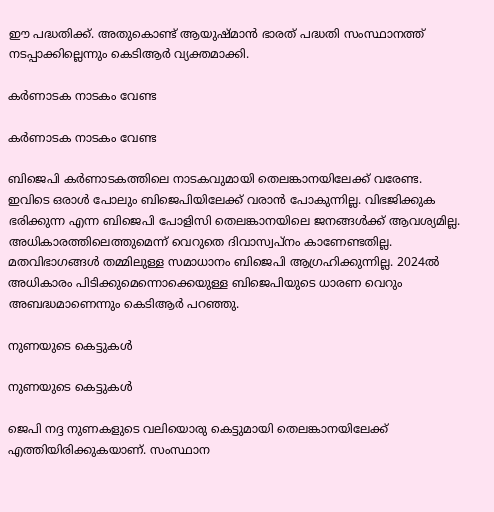ഈ പദ്ധതിക്ക്. അതുകൊണ്ട് ആയുഷ്മാന്‍ ഭാരത് പദ്ധതി സംസ്ഥാനത്ത് നടപ്പാക്കില്ലെന്നും കെടിആര്‍ വ്യക്തമാക്കി.

കര്‍ണാടക നാടകം വേണ്ട

കര്‍ണാടക നാടകം വേണ്ട

ബിജെപി കര്‍ണാടകത്തിലെ നാടകവുമായി തെലങ്കാനയിലേക്ക് വരേണ്ട. ഇവിടെ ഒരാള്‍ പോലും ബിജെപിയിലേക്ക് വരാന്‍ പോകുന്നില്ല. വിഭജിക്കുക ഭരിക്കുന്ന എന്ന ബിജെപി പോളിസി തെലങ്കാനയിലെ ജനങ്ങള്‍ക്ക് ആവശ്യമില്ല. അധികാരത്തിലെത്തുമെന്ന് വെറുതെ ദിവാസ്വപ്‌നം കാണേണ്ടതില്ല. മതവിഭാഗങ്ങള്‍ തമ്മിലുള്ള സമാധാനം ബിജെപി ആഗ്രഹിക്കുന്നില്ല. 2024ല്‍ അധികാരം പിടിക്കുമെന്നൊക്കെയുള്ള ബിജെപിയുടെ ധാരണ വെറും അബദ്ധമാണെന്നും കെടിആര്‍ പറഞ്ഞു.

നുണയുടെ കെട്ടുകള്‍

നുണയുടെ കെട്ടുകള്‍

ജെപി നദ്ദ നുണകളുടെ വലിയൊരു കെട്ടുമായി തെലങ്കാനയിലേക്ക് എത്തിയിരിക്കുകയാണ്. സംസ്ഥാന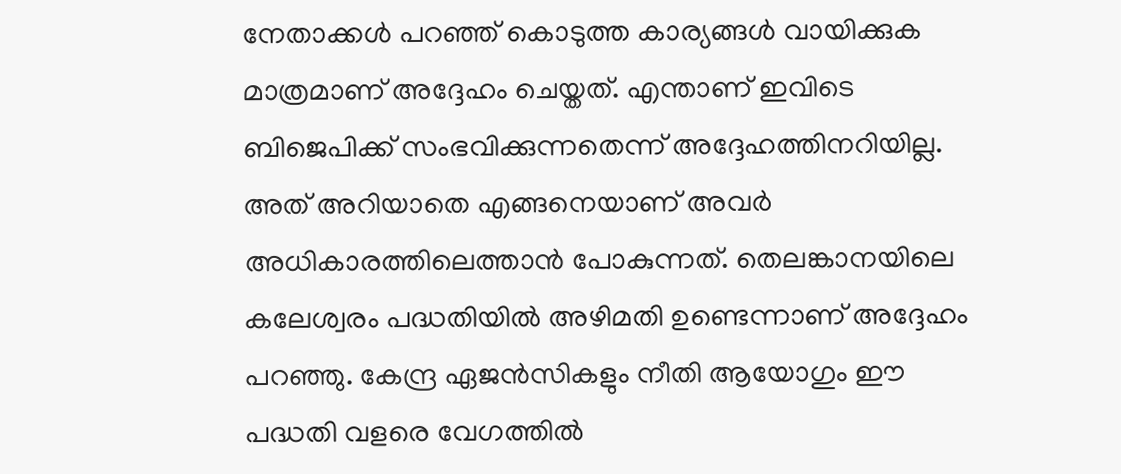നേതാക്കള്‍ പറഞ്ഞ് കൊടുത്ത കാര്യങ്ങള്‍ വായിക്കുക മാത്രമാണ് അദ്ദേഹം ചെയ്തത്. എന്താണ് ഇവിടെ ബിജെപിക്ക് സംഭവിക്കുന്നതെന്ന് അദ്ദേഹത്തിനറിയില്ല. അത് അറിയാതെ എങ്ങനെയാണ് അവര്‍ അധികാരത്തിലെത്താന്‍ പോകുന്നത്. തെലങ്കാനയിലെ കലേശ്വരം പദ്ധതിയില്‍ അഴിമതി ഉണ്ടെന്നാണ് അദ്ദേഹം പറഞ്ഞു. കേന്ദ്ര ഏജന്‍സികളും നീതി ആയോഗും ഈ പദ്ധതി വളരെ വേഗത്തില്‍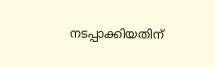നടപ്പാക്കിയതിന്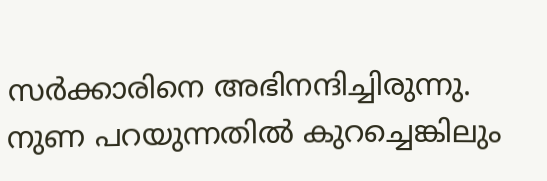സര്‍ക്കാരിനെ അഭിനന്ദിച്ചിരുന്നു. നുണ പറയുന്നതില്‍ കുറച്ചെങ്കിലും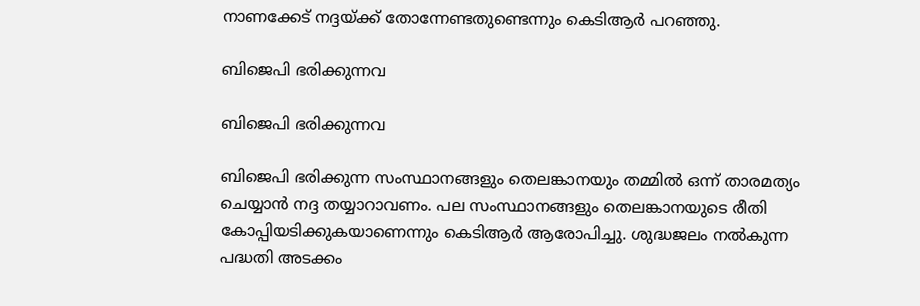നാണക്കേട് നദ്ദയ്ക്ക് തോന്നേണ്ടതുണ്ടെന്നും കെടിആര്‍ പറഞ്ഞു.

ബിജെപി ഭരിക്കുന്നവ

ബിജെപി ഭരിക്കുന്നവ

ബിജെപി ഭരിക്കുന്ന സംസ്ഥാനങ്ങളും തെലങ്കാനയും തമ്മില്‍ ഒന്ന് താരമത്യം ചെയ്യാന്‍ നദ്ദ തയ്യാറാവണം. പല സംസ്ഥാനങ്ങളും തെലങ്കാനയുടെ രീതി കോപ്പിയടിക്കുകയാണെന്നും കെടിആര്‍ ആരോപിച്ചു. ശുദ്ധജലം നല്‍കുന്ന പദ്ധതി അടക്കം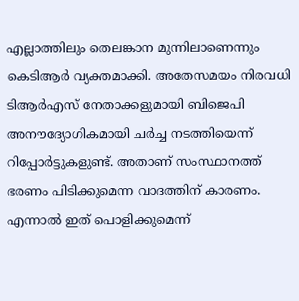എല്ലാത്തിലും തെലങ്കാന മുന്നിലാണെന്നും കെടിആര്‍ വ്യക്തമാക്കി. അതേസമയം നിരവധി ടിആര്‍എസ് നേതാക്കളുമായി ബിജെപി അനൗദ്യോഗികമായി ചര്‍ച്ച നടത്തിയെന്ന് റിപ്പോര്‍ട്ടുകളുണ്ട്. അതാണ് സംസ്ഥാനത്ത് ഭരണം പിടിക്കുമെന്ന വാദത്തിന് കാരണം. എന്നാല്‍ ഇത് പൊളിക്കുമെന്ന്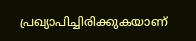പ്രഖ്യാപിച്ചിരിക്കുകയാണ്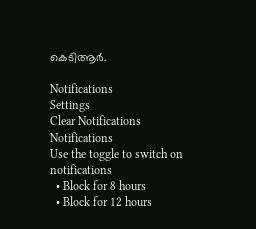കെടിആര്‍.

Notifications
Settings
Clear Notifications
Notifications
Use the toggle to switch on notifications
  • Block for 8 hours
  • Block for 12 hours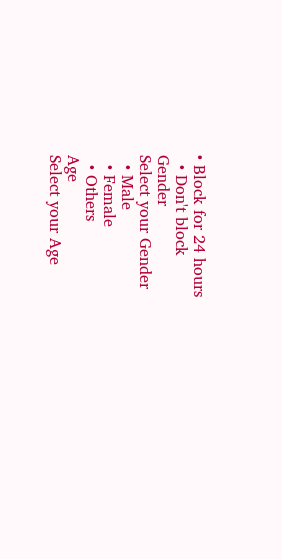• Block for 24 hours
  • Don't block
Gender
Select your Gender
  • Male
  • Female
  • Others
Age
Select your Age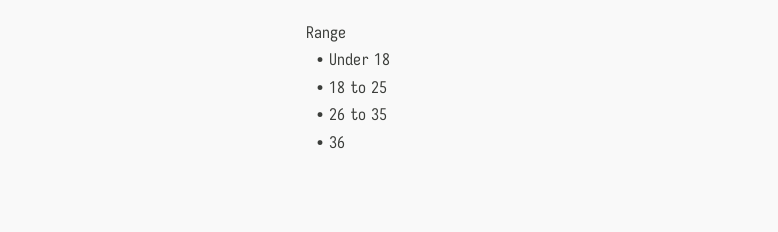Range
  • Under 18
  • 18 to 25
  • 26 to 35
  • 36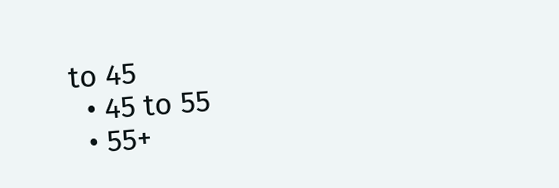to 45
  • 45 to 55
  • 55+